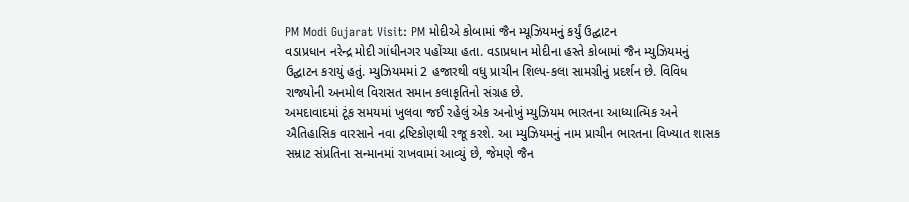PM Modi Gujarat Visit: PM મોદીએ કોબામાં જૈન મ્યૂઝિયમનું કર્યું ઉદ્ઘાટન
વડાપ્રધાન નરેન્દ્ર મોદી ગાંધીનગર પહોંચ્યા હતા. વડાપ્રધાન મોદીના હસ્તે કોબામાં જૈન મ્યુઝિયમનું ઉદ્ઘાટન કરાયું હતું. મ્યુઝિયમમાં 2 હજારથી વધુ પ્રાચીન શિલ્પ-કલા સામગ્રીનું પ્રદર્શન છે. વિવિધ રાજ્યોની અનમોલ વિરાસત સમાન કલાકૃતિનો સંગ્રહ છે.
અમદાવાદમાં ટૂંક સમયમાં ખુલવા જઈ રહેલું એક અનોખું મ્યુઝિયમ ભારતના આધ્યાત્મિક અને ઐતિહાસિક વારસાને નવા દ્રષ્ટિકોણથી રજૂ કરશે. આ મ્યુઝિયમનું નામ પ્રાચીન ભારતના વિખ્યાત શાસક સમ્રાટ સંપ્રતિના સન્માનમાં રાખવામાં આવ્યું છે, જેમણે જૈન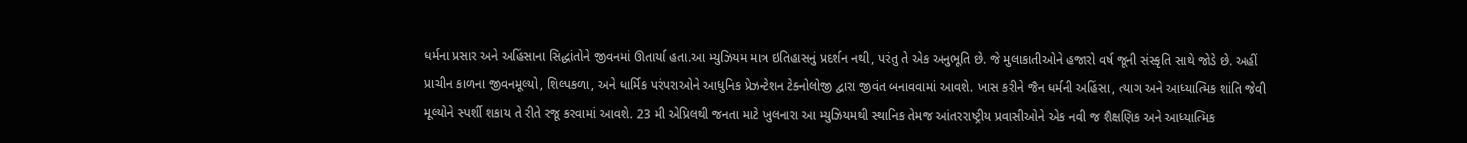ધર્મના પ્રસાર અને અહિંસાના સિદ્ધાંતોને જીવનમાં ઊતાર્યા હતા.આ મ્યુઝિયમ માત્ર ઇતિહાસનું પ્રદર્શન નથી, પરંતુ તે એક અનુભૂતિ છે. જે મુલાકાતીઓને હજારો વર્ષ જૂની સંસ્કૃતિ સાથે જોડે છે. અહીં પ્રાચીન કાળના જીવનમૂલ્યો, શિલ્પકળા, અને ધાર્મિક પરંપરાઓને આધુનિક પ્રેઝન્ટેશન ટેક્નોલોજી દ્વારા જીવંત બનાવવામાં આવશે. ખાસ કરીને જૈન ધર્મની અહિંસા, ત્યાગ અને આધ્યાત્મિક શાંતિ જેવી મૂલ્યોને સ્પર્શી શકાય તે રીતે રજૂ કરવામાં આવશે. 23 મી એપ્રિલથી જનતા માટે ખુલનારા આ મ્યુઝિયમથી સ્થાનિક તેમજ આંતરરાષ્ટ્રીય પ્રવાસીઓને એક નવી જ શૈક્ષણિક અને આધ્યાત્મિક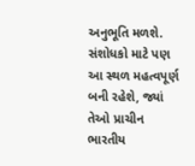અનુભૂતિ મળશે. સંશોધકો માટે પણ આ સ્થળ મહત્વપૂર્ણ બની રહેશે, જ્યાં તેઓ પ્રાચીન ભારતીય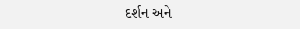દર્શન અને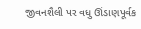જીવનશૈલી પર વધુ ઊંડાણપૂર્વક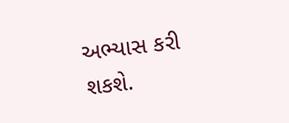અભ્યાસ કરી શકશે.